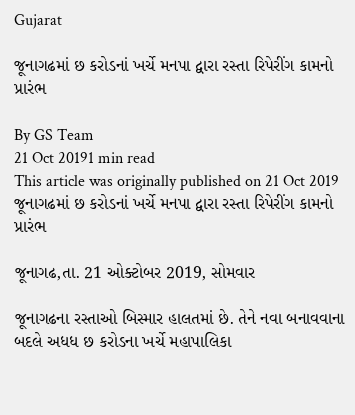Gujarat

જૂનાગઢમાં છ કરોડનાં ખર્ચે મનપા દ્વારા રસ્તા રિપેરીંગ કામનો પ્રારંભ

By GS Team
21 Oct 20191 min read
This article was originally published on 21 Oct 2019
જૂનાગઢમાં છ કરોડનાં ખર્ચે મનપા દ્વારા રસ્તા રિપેરીંગ કામનો પ્રારંભ

જૂનાગઢ,તા. 21 ઓક્ટોબર 2019, સોમવાર

જૂનાગઢના રસ્તાઓ બિસ્માર હાલતમાં છે. તેને નવા બનાવવાના બદલે અધધ છ કરોડના ખર્ચે મહાપાલિકા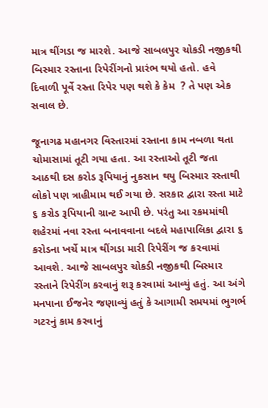માત્ર થીંગડા જ મારશે. આજે સાબલપુર ચોકડી નજીકથી બિસ્માર રસ્તાના રિપેરીંગનો પ્રારંભ થયો હતો. હવે દિવાળી પૂર્વે રસ્તા રિપેર પણ થશે કે કેમ  ? તે પણ એક સવાલ છે.

જૂનાગઢ મહાનગર વિસ્તારમાં રસ્તાના કામ નબળા થતા ચોમાસામાં તૂટી ગયા હતા. આ રસ્તાઓ તૂટી જતા આઠથી દસ કરોડ રૂપિયાનું નુકસાન થયુ બિસ્માર રસ્તાથી લોકો પણ ત્રાહીમામ થઈ ગયા છે. સરકાર દ્વારા રસ્તા માટે ૬ કરોડ રૂપિયાની ગ્રાન્ટ આપી છે. પરંતુ આ રકમમાંથી શહેરમાં નવા રસ્તા બનાવવાના બદલે મહાપાલિકા દ્વારા ૬ કરોડના ખર્ચે માત્ર થીંગડા મારી રિપેરીંગ જ કરવામાં આવશે. આજે સાબલપુર ચોકડી નજીકથી બિસ્માર રસ્તાને રિપેરીંગ કરવાનું શરૂ કરવામાં આવ્યું હતું. આ અંગે મનપાના ઈજનેર જણાવ્યું હતું કે આગામી સમયમાં ભુગર્ભ ગટરનું કામ કરવાનું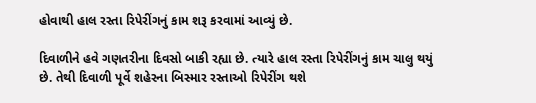હોવાથી હાલ રસ્તા રિપેરીંગનું કામ શરૂ કરવામાં આવ્યું છે.

દિવાળીને હવે ગણતરીના દિવસો બાકી રહ્યા છે. ત્યારે હાલ રસ્તા રિપેરીંગનું કામ ચાલુ થયું છે. તેથી દિવાળી પૂર્વે શહેરના બિસ્માર રસ્તાઓ રિપેરીંગ થશે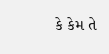કે કેમ તે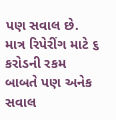પણ સવાલ છે. માત્ર રિપેરીંગ માટે ૬ કરોડની રકમ બાબતે પણ અનેક સવાલ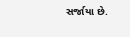સર્જાયા છે.